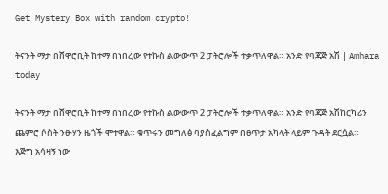Get Mystery Box with random crypto!

ትናንት ማታ በሸዋሮቢት ከተማ በነበረው የተኩስ ልውውጥ 2 ፓትሮሎች ተቃጥለዋል። አንድ የባጃጅ አሽ | Amhara today

ትናንት ማታ በሸዋሮቢት ከተማ በነበረው የተኩስ ልውውጥ 2 ፓትሮሎች ተቃጥለዋል። አንድ የባጃጅ አሽከርካሪን ጨምሮ ሶስት ንፁሃን ዜጎች ሞተዋል። ቁጥሩን መግለፅ ባያስፈልግም በፀጥታ አካላት ላይም ጉዳት ደርሷል።
እጅግ አሳዛኝ ነው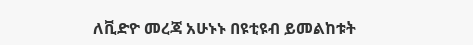ለቪድዮ መረጃ አሁኑኑ በዩቲዩብ ይመልከቱት